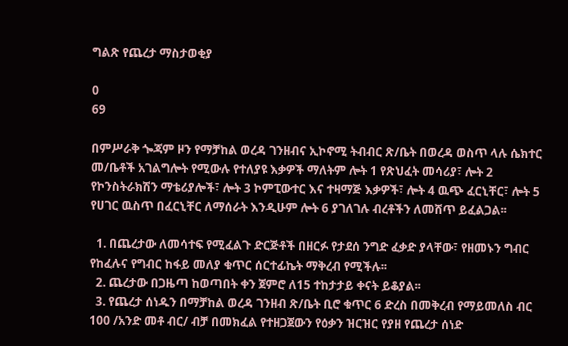ግልጽ የጨረታ ማስታወቂያ

0
69

በምሥራቅ ጐጃም ዞን የማቻከል ወረዳ ገንዘብና ኢኮኖሚ ትብብር ጽ/ቤት በወረዳ ወስጥ ላሉ ሴክተር መ/ቤቶች አገልግሎት የሚውሉ የተለያዩ እቃዎች ማለትም ሎት 1 የጽህፈት መሳሪያ፣ ሎት 2 የኮንስትራክሽን ማቴሪያሎች፣ ሎት 3 ኮምፒውተር እና ተዛማጅ እቃዎች፣ ሎት 4 ዉጭ ፈርኒቸር፣ ሎት 5 የሀገር ዉስጥ በፈርኒቸር ለማሰራት እንዲሁም ሎት 6 ያገለገሉ ብረቶችን ለመሸጥ ይፈልጋል፡፡

  1. በጨረታው ለመሳተፍ የሚፈልጉ ድርጅቶች በዘርፉ የታደሰ ንግድ ፈቃድ ያላቸው፣ የዘመኑን ግብር የከፈሉና የግብር ከፋይ መለያ ቁጥር ሰርተፊኬት ማቅረብ የሚችሉ፡፡
  2. ጨረታው በጋዜጣ ከወጣበት ቀን ጀምሮ ለ15 ተከታታይ ቀናት ይቆያል፡፡
  3. የጨረታ ሰነዱን በማቻከል ወረዳ ገንዘብ ጽ/ቤት ቢሮ ቁጥር 6 ድረስ በመቅረብ የማይመለስ ብር 100 /አንድ መቶ ብር/ ብቻ በመክፈል የተዘጋጀውን የዕቃን ዝርዝር የያዘ የጨረታ ሰነድ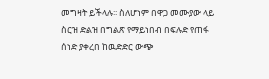መግዛት ይችላሉ፡፡ ስለሆነም በዋጋ መሙያው ላይ ስርዝ ድልዝ በግልጽ የማይነበብ በፍሉድ የጠፋ ሰነድ ያቀረበ ከዉድድር ውጭ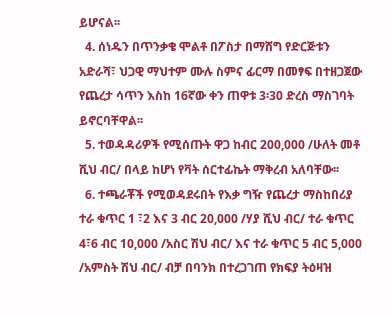ይሆናል፡፡
  4. ሰነዱን በጥንቃቄ ሞልቶ በፖስታ በማሸግ የድርጅቱን አድራሻ፣ ህጋዊ ማህተም ሙሉ ስምና ፊርማ በመፃፍ በተዘጋጀው የጨረታ ሳጥን እስከ 16ኛው ቀን ጠዋቱ 3፡30 ድረስ ማስገባት ይኖርባቸዋል፡፡
  5. ተወዳዳሪዎች የሚሰጡት ዋጋ ከብር 200,000 /ሁለት መቶ ሺህ ብር/ በላይ ከሆነ የቫት ሰርተፊኬት ማቅረብ አለባቸው፡፡
  6. ተጫራቾች የሚወዳደሩበት የእቃ ግዥ የጨረታ ማስከበሪያ ተራ ቁጥር 1 ፣2 እና 3 ብር 20,000 /ሃያ ሺህ ብር/ ተራ ቁጥር 4፣6 ብር 10,000 /አስር ሽህ ብር/ እና ተራ ቁጥር 5 ብር 5,000 /አምስት ሽህ ብር/ ብቻ በባንክ በተረጋገጠ የክፍያ ትዕዛዝ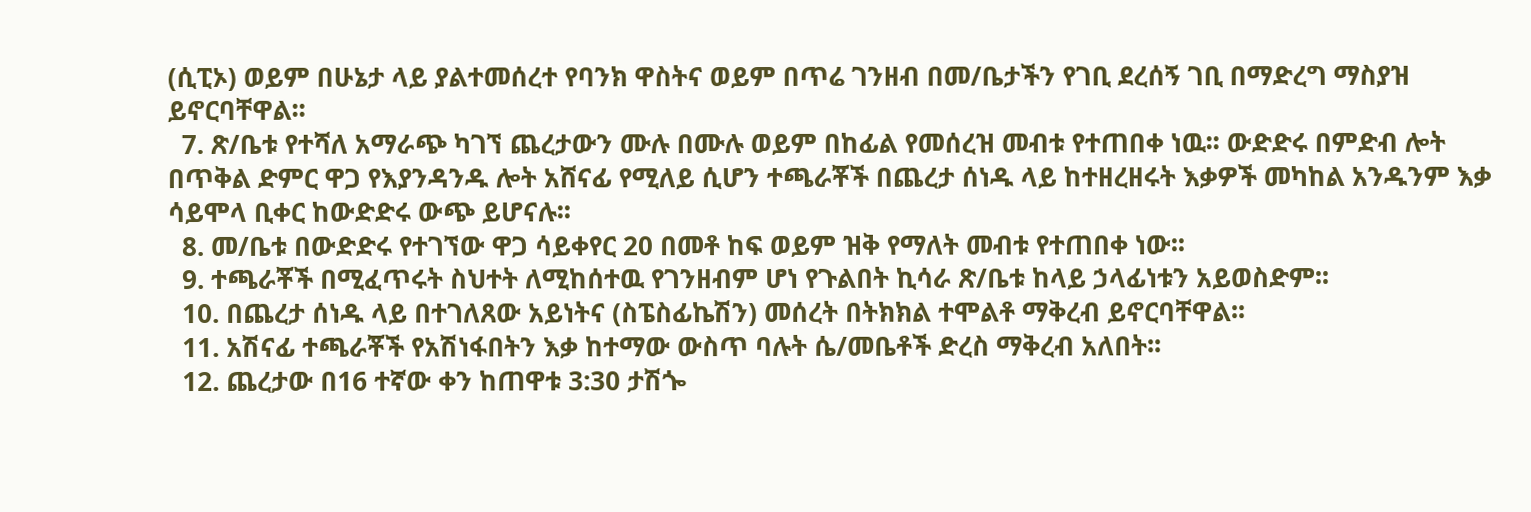(ሲፒኦ) ወይም በሁኔታ ላይ ያልተመሰረተ የባንክ ዋስትና ወይም በጥሬ ገንዘብ በመ/ቤታችን የገቢ ደረሰኝ ገቢ በማድረግ ማስያዝ ይኖርባቸዋል፡፡
  7. ጽ/ቤቱ የተሻለ አማራጭ ካገኘ ጨረታውን ሙሉ በሙሉ ወይም በከፊል የመሰረዝ መብቱ የተጠበቀ ነዉ፡፡ ውድድሩ በምድብ ሎት በጥቅል ድምር ዋጋ የእያንዳንዱ ሎት አሸናፊ የሚለይ ሲሆን ተጫራቾች በጨረታ ሰነዱ ላይ ከተዘረዘሩት እቃዎች መካከል አንዱንም እቃ ሳይሞላ ቢቀር ከውድድሩ ውጭ ይሆናሉ፡፡
  8. መ/ቤቱ በውድድሩ የተገኘው ዋጋ ሳይቀየር 20 በመቶ ከፍ ወይም ዝቅ የማለት መብቱ የተጠበቀ ነው፡፡
  9. ተጫራቾች በሚፈጥሩት ስህተት ለሚከሰተዉ የገንዘብም ሆነ የጉልበት ኪሳራ ጽ/ቤቱ ከላይ ኃላፊነቱን አይወስድም፡፡
  10. በጨረታ ሰነዱ ላይ በተገለጸው አይነትና (ስፔስፊኬሽን) መሰረት በትክክል ተሞልቶ ማቅረብ ይኖርባቸዋል፡፡
  11. አሽናፊ ተጫራቾች የአሽነፋበትን እቃ ከተማው ውስጥ ባሉት ሴ/መቤቶች ድረስ ማቅረብ አለበት፡፡
  12. ጨረታው በ16 ተኛው ቀን ከጠዋቱ 3:30 ታሽጐ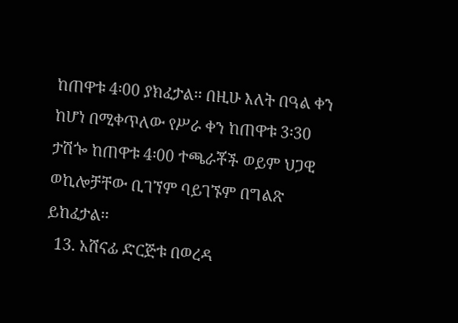ከጠዋቱ 4፡00 ያክፈታል፡፡ በዚሁ እለት በዓል ቀን ከሆነ በሚቀጥለው የሥራ ቀን ከጠዋቱ 3፡30 ታሽጐ ከጠዋቱ 4፡00 ተጫራቾች ወይም ህጋዊ ወኪሎቻቸው ቢገኘም ባይገኙም በግልጽ ይከፈታል፡፡
  13. አሸናፊ ድርጅቱ በወረዳ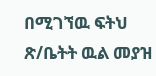በሚገኘዉ ፍትህ ጽ/ቤትት ዉል መያዝ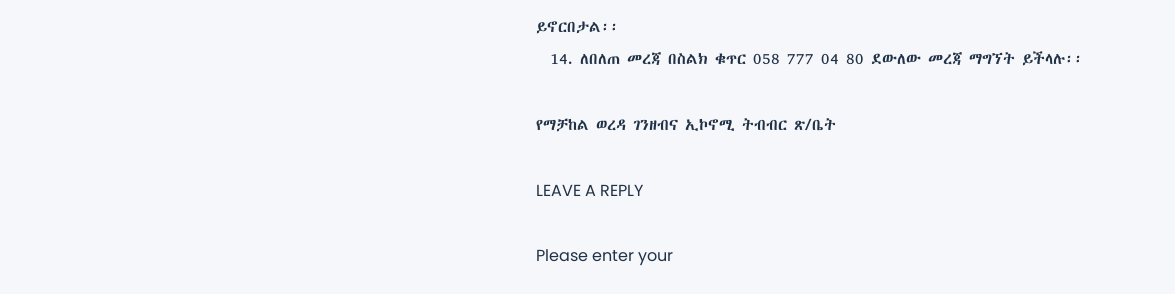ይኖርበታል፡፡
  14. ለበለጠ መረጃ በስልክ ቁጥር 058 777 04 80 ደውለው መረጃ ማግኘት ይችላሉ፡፡

የማቻከል ወረዳ ገንዘብና ኢኮኖሚ ትብብር ጽ/ቤት

LEAVE A REPLY

Please enter your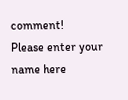comment!
Please enter your name here